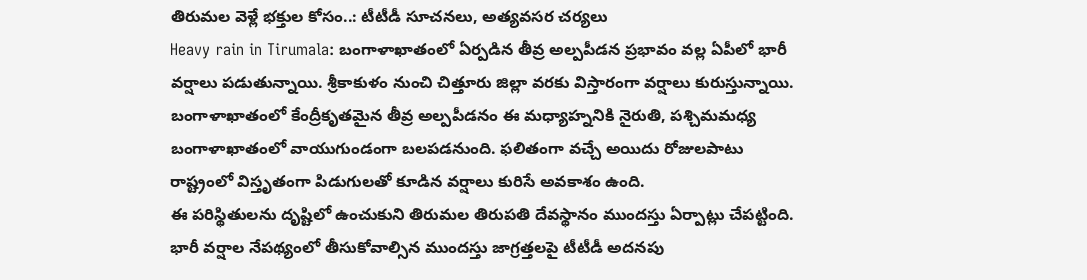తిరుమల వెళ్లే భక్తుల కోసం..: టీటీడీ సూచనలు, అత్యవసర చర్యలు
Heavy rain in Tirumala: బంగాళాఖాతంలో ఏర్పడిన తీవ్ర అల్పపీడన ప్రభావం వల్ల ఏపీలో భారీ వర్షాలు పడుతున్నాయి. శ్రీకాకుళం నుంచి చిత్తూరు జిల్లా వరకు విస్తారంగా వర్షాలు కురుస్తున్నాయి. బంగాళాఖాతంలో కేంద్రీకృతమైన తీవ్ర అల్పపీడనం ఈ మధ్యాహ్ననికి నైరుతి, పశ్చిమమధ్య బంగాళాఖాతంలో వాయుగుండంగా బలపడనుంది. ఫలితంగా వచ్చే అయిదు రోజులపాటు రాష్ట్రంలో విస్తృతంగా పిడుగులతో కూడిన వర్షాలు కురిసే అవకాశం ఉంది.
ఈ పరిస్థితులను దృష్టిలో ఉంచుకుని తిరుమల తిరుపతి దేవస్థానం ముందస్తు ఏర్పాట్లు చేపట్టింది. భారీ వర్షాల నేపథ్యంలో తీసుకోవాల్సిన ముందస్తు జాగ్రత్తలపై టీటీడీ అదనపు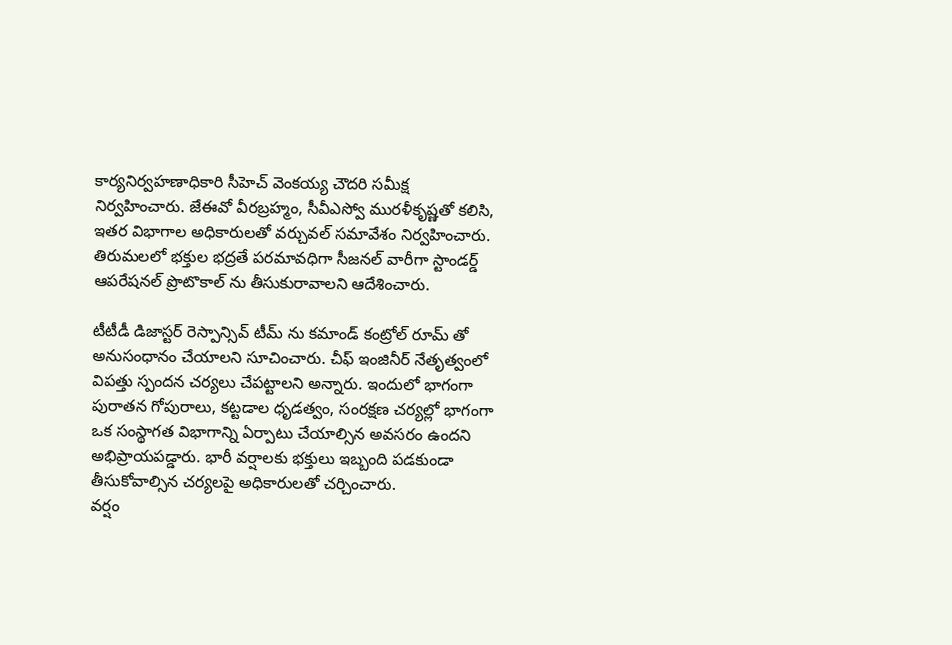కార్యనిర్వహణాధికారి సీహెచ్ వెంకయ్య చౌదరి సమీక్ష నిర్వహించారు. జేఈవో వీరబ్రహ్మం, సీవీఎస్వో మురళీకృష్ణతో కలిసి, ఇతర విభాగాల అధికారులతో వర్చువల్ సమావేశం నిర్వహించారు. తిరుమలలో భక్తుల భద్రతే పరమావధిగా సీజనల్ వారీగా స్టాండర్డ్ ఆపరేషనల్ ప్రొటొకాల్ ను తీసుకురావాలని ఆదేశించారు.

టీటీడీ డిజాస్టర్ రెస్పాన్సివ్ టీమ్ ను కమాండ్ కంట్రోల్ రూమ్ తో అనుసంధానం చేయాలని సూచించారు. చీఫ్ ఇంజినీర్ నేతృత్వంలో విపత్తు స్పందన చర్యలు చేపట్టాలని అన్నారు. ఇందులో భాగంగా పురాతన గోపురాలు, కట్టడాల ధృడత్వం, సంరక్షణ చర్యల్లో భాగంగా ఒక సంస్థాగత విభాగాన్ని ఏర్పాటు చేయాల్సిన అవసరం ఉందని అభిప్రాయపడ్డారు. భారీ వర్షాలకు భక్తులు ఇబ్బంది పడకుండా తీసుకోవాల్సిన చర్యలపై అధికారులతో చర్చించారు.
వర్షం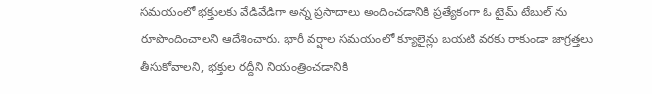సమయంలో భక్తులకు వేడివేడిగా అన్న ప్రసాదాలు అందించడానికి ప్రత్యేకంగా ఓ టైమ్ టేబుల్ ను రూపొందించాలని ఆదేశించారు. భారీ వర్షాల సమయంలో క్యూలైన్లు బయటి వరకు రాకుండా జాగ్రత్తలు తీసుకోవాలని, భక్తుల రద్దీని నియంత్రించడానికి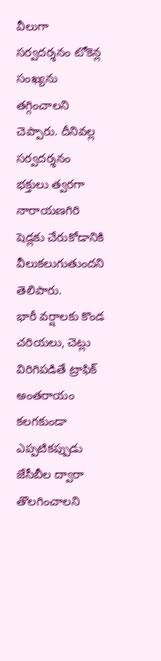వీలుగా సర్వదర్శనం టోకెన్ల సంఖ్యను తగ్గించాలని చెప్పారు. దీనివల్ల సర్వదర్శనం భక్తులు త్వరగా నారాయణగిరి షెడ్లకు చేరుకోడానికి వీలుకలుగుతుందని తెలిపారు.
భారీ వర్షాలకు కొండ చరియలు, చెట్లు విరిగిపడితే ట్రాఫిక్ అంతరాయం కలగకుండా ఎప్పటికప్పుడు జేసీబీల ద్వారా తొలగించాలని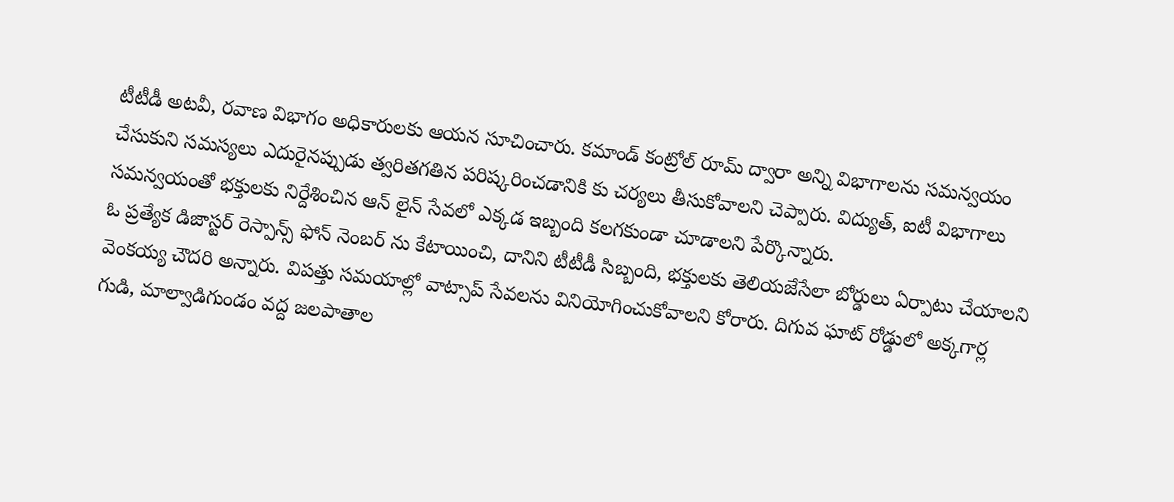టీటీడీ అటవీ, రవాణ విభాగం అధికారులకు ఆయన సూచించారు. కమాండ్ కంట్రోల్ రూమ్ ద్వారా అన్ని విభాగాలను సమన్వయం చేసుకుని సమస్యలు ఎదురైనప్పుడు త్వరితగతిన పరిష్కరించడానికి కు చర్యలు తీసుకోవాలని చెప్పారు. విద్యుత్, ఐటీ విభాగాలు సమన్వయంతో భక్తులకు నిర్దేశించిన ఆన్ లైన్ సేవలో ఎక్కడ ఇబ్బంది కలగకుండా చూడాలని పేర్కొన్నారు.
ఓ ప్రత్యేక డిజాస్టర్ రెస్పాన్స్ ఫోన్ నెంబర్ ను కేటాయించి, దానిని టీటీడీ సిబ్బంది, భక్తులకు తెలియజేసేలా బోర్డులు ఏర్పాటు చేయాలని వెంకయ్య చౌదరి అన్నారు. విపత్తు సమయాల్లో వాట్సాప్ సేవలను వినియోగించుకోవాలని కోరారు. దిగువ ఘాట్ రోడ్డులో అక్కగార్ల గుడి, మాల్వాడిగుండం వద్ద జలపాతాల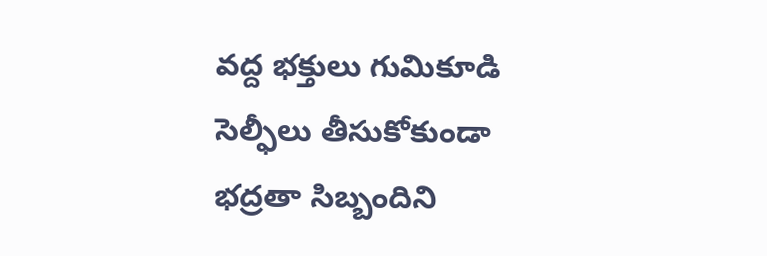వద్ద భక్తులు గుమికూడి సెల్ఫీలు తీసుకోకుండా భద్రతా సిబ్బందిని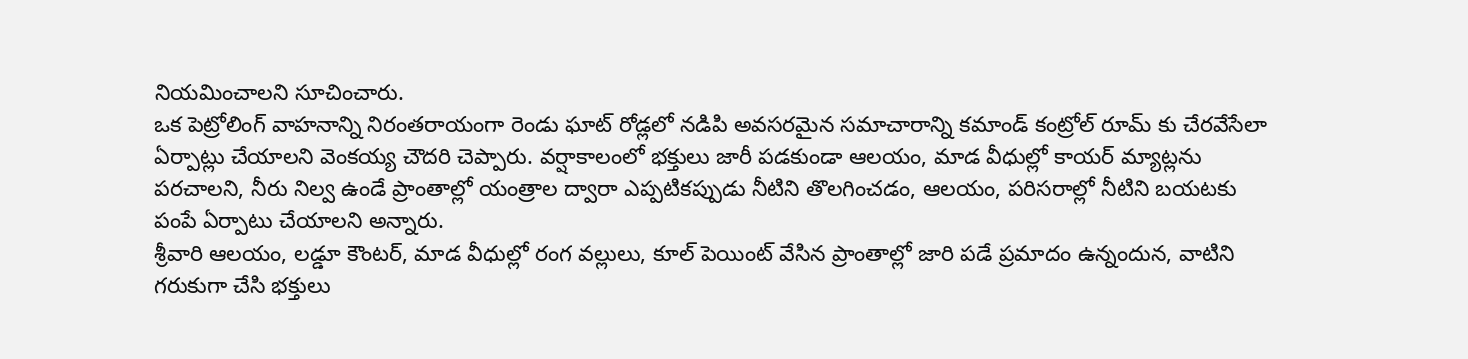నియమించాలని సూచించారు.
ఒక పెట్రోలింగ్ వాహనాన్ని నిరంతరాయంగా రెండు ఘాట్ రోడ్లలో నడిపి అవసరమైన సమాచారాన్ని కమాండ్ కంట్రోల్ రూమ్ కు చేరవేసేలా ఏర్పాట్లు చేయాలని వెంకయ్య చౌదరి చెప్పారు. వర్షాకాలంలో భక్తులు జారీ పడకుండా ఆలయం, మాడ వీధుల్లో కాయర్ మ్యాట్లను పరచాలని, నీరు నిల్వ ఉండే ప్రాంతాల్లో యంత్రాల ద్వారా ఎప్పటికప్పుడు నీటిని తొలగించడం, ఆలయం, పరిసరాల్లో నీటిని బయటకు పంపే ఏర్పాటు చేయాలని అన్నారు.
శ్రీవారి ఆలయం, లడ్డూ కౌంటర్, మాడ వీధుల్లో రంగ వల్లులు, కూల్ పెయింట్ వేసిన ప్రాంతాల్లో జారి పడే ప్రమాదం ఉన్నందున, వాటిని గరుకుగా చేసి భక్తులు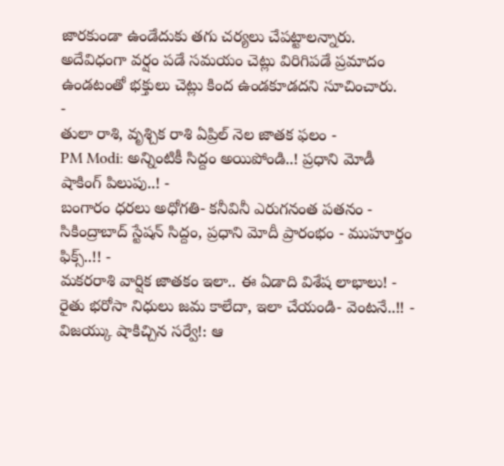జారకుండా ఉండేదుకు తగు చర్యలు చేపట్టాలన్నారు. అదేవిధంగా వర్షం పడే సమయం చెట్లు విరిగిపడే ప్రమాదం ఉండటంతో భక్తులు చెట్లు కింద ఉండకూడదని సూచించారు.
-
తులా రాశి, వృశ్చిక రాశి ఏప్రిల్ నెల జాతక ఫలం -
PM Modi: అన్నింటికీ సిద్దం అయిపోండి..! ప్రధాని మోడీ షాకింగ్ పిలుపు..! -
బంగారం ధరలు అధోగతి- కనీవినీ ఎరుగనంత పతనం -
సికింద్రాబాద్ స్టేషన్ సిద్దం, ప్రధాని మోదీ ప్రారంభం - ముహూర్తం ఫిక్స్..!! -
మకరరాశి వార్షిక జాతకం ఇలా.. ఈ ఏడాది విశేష లాభాలు! -
రైతు భరోసా నిధులు జమ కాలేదా, ఇలా చేయండి- వెంటనే..!! -
విజయ్కు షాకిచ్చిన సర్వే!: ఆ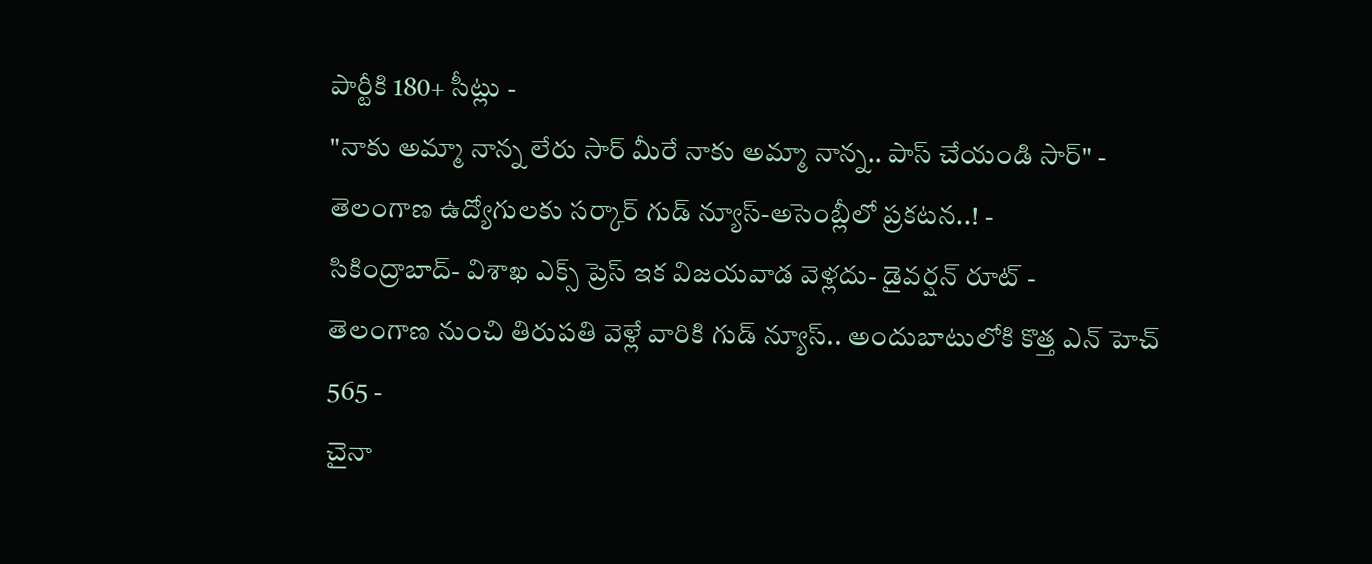పార్టీకి 180+ సీట్లు -
"నాకు అమ్మా నాన్న లేరు సార్ మీరే నాకు అమ్మా నాన్న.. పాస్ చేయండి సార్" -
తెలంగాణ ఉద్యోగులకు సర్కార్ గుడ్ న్యూస్-అసెంబ్లీలో ప్రకటన..! -
సికింద్రాబాద్- విశాఖ ఎక్స్ ప్రెస్ ఇక విజయవాడ వెళ్లదు- డైవర్షన్ రూట్ -
తెలంగాణ నుంచి తిరుపతి వెళ్లే వారికి గుడ్ న్యూస్.. అందుబాటులోకి కొత్త ఎన్ హెచ్ 565 -
చైనా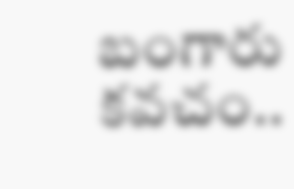బంగారు కవచం..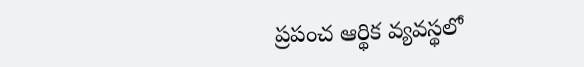ప్రపంచ ఆర్థిక వ్యవస్థలో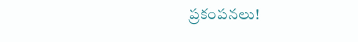ప్రకంపనలు!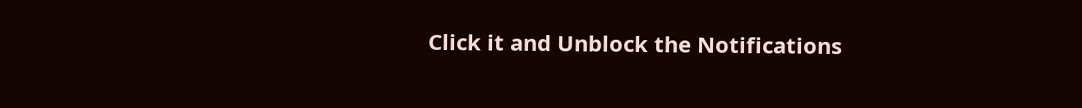Click it and Unblock the Notifications